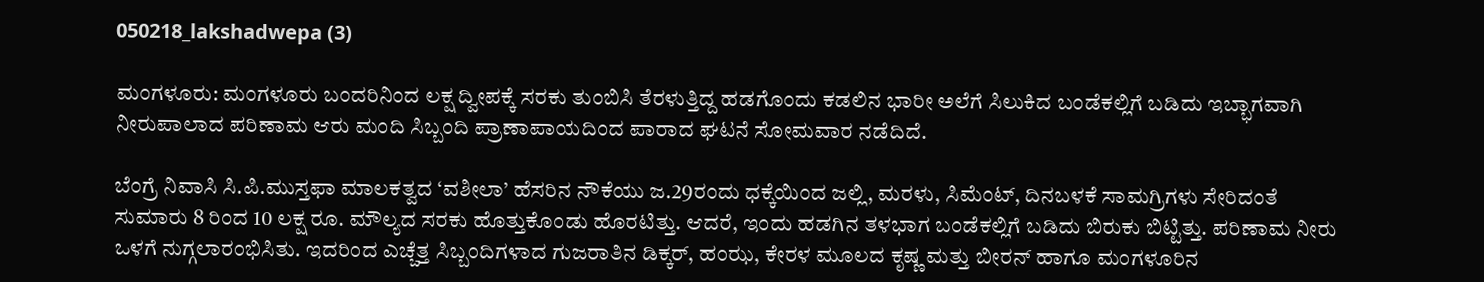050218_lakshadwepa (3)

ಮಂಗಳೂರು: ಮಂಗಳೂರು ಬಂದರಿನಿಂದ ಲಕ್ಷ ದ್ವೀಪಕ್ಕೆ ಸರಕು ತುಂಬಿಸಿ ತೆರಳುತ್ತಿದ್ದ ಹಡಗೊಂದು ಕಡಲಿನ ಭಾರೀ ಅಲೆಗೆ ಸಿಲುಕಿದ ಬಂಡೆಕಲ್ಲಿಗೆ ಬಡಿದು ಇಬ್ಭಾಗವಾಗಿ ನೀರುಪಾಲಾದ ಪರಿಣಾಮ ಆರು ಮಂದಿ ಸಿಬ್ಬಂದಿ ಪ್ರಾಣಾಪಾಯದಿಂದ ಪಾರಾದ ಘಟನೆ ಸೋಮವಾರ ನಡೆದಿದೆ.

ಬೆಂಗ್ರೆ ನಿವಾಸಿ ಸಿ.ಪಿ.ಮುಸ್ತಫಾ ಮಾಲಕತ್ವದ ‘ವಶೀಲಾ’ ಹೆಸರಿನ ನೌಕೆಯು ಜ.29ರಂದು ಧಕ್ಕೆಯಿಂದ ಜಲ್ಲಿ, ಮರಳು, ಸಿಮೆಂಟ್, ದಿನಬಳಕೆ ಸಾಮಗ್ರಿಗಳು ಸೇರಿದಂತೆ ಸುಮಾರು 8 ರಿಂದ 10 ಲಕ್ಷ ರೂ. ಮೌಲ್ಯದ ಸರಕು ಹೊತ್ತುಕೊಂಡು ಹೊರಟಿತ್ತು. ಆದರೆ, ಇಂದು ಹಡಗಿನ ತಳಭಾಗ ಬಂಡೆಕಲ್ಲಿಗೆ ಬಡಿದು ಬಿರುಕು ಬಿಟ್ಟಿತ್ತು. ಪರಿಣಾಮ ನೀರು ಒಳಗೆ ನುಗ್ಗಲಾರಂಭಿಸಿತು. ಇದರಿಂದ ಎಚ್ಚೆತ್ತ ಸಿಬ್ಬಂದಿಗಳಾದ ಗುಜರಾತಿನ ಡಿಕ್ಕರ್, ಹಂಝ, ಕೇರಳ ಮೂಲದ ಕೃಷ್ಣ ಮತ್ತು ಬೀರನ್ ಹಾಗೂ ಮಂಗಳೂರಿನ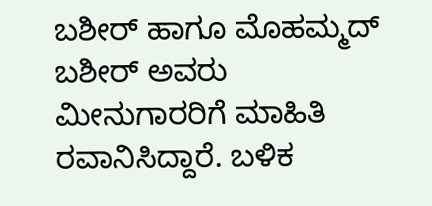ಬಶೀರ್ ಹಾಗೂ ಮೊಹಮ್ಮದ್ ಬಶೀರ್ ಅವರು ಮೀನುಗಾರರಿಗೆ ಮಾಹಿತಿ ರವಾನಿಸಿದ್ದಾರೆ. ಬಳಿಕ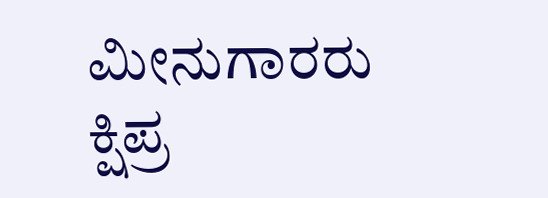ಮೀನುಗಾರರು ಕ್ಷಿಪ್ರ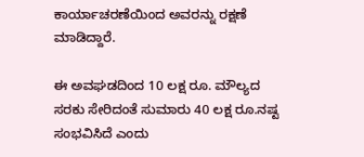ಕಾರ್ಯಾಚರಣೆಯಿಂದ ಅವರನ್ನು ರಕ್ಷಣೆ ಮಾಡಿದ್ದಾರೆ.

ಈ ಅವಘಡದಿಂದ 10 ಲಕ್ಷ ರೂ. ಮೌಲ್ಯದ ಸರಕು ಸೇರಿದಂತೆ ಸುಮಾರು 40 ಲಕ್ಷ ರೂ.ನಷ್ಟ ಸಂಭವಿಸಿದೆ ಎಂದು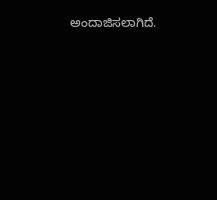ಅಂದಾಜಿಸಲಾಗಿದೆ.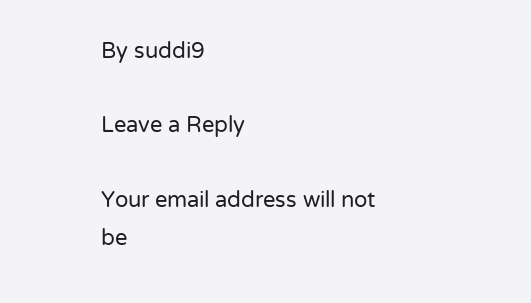By suddi9

Leave a Reply

Your email address will not be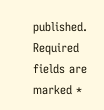published. Required fields are marked *